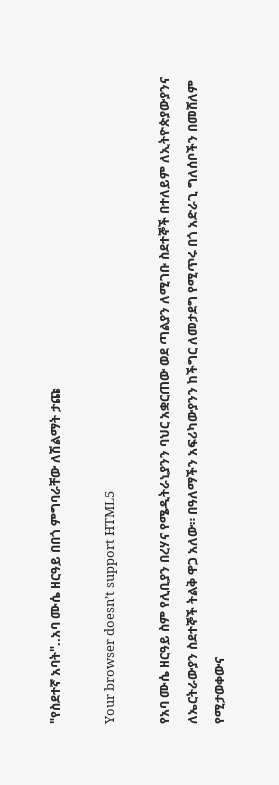"የስደተኛ አባት"..አባ ሙሴ ዘርዓይ በበጎ ምግባራቸው ለሽልማት ታጩ

Your browser doesn’t support HTML5

የአባ ሙሴ ዘርዓይ ስም የሊቢያን በረሃና የሜዲትራኒያንን ባህር አቋርጠው ወደ ጣልያን ለሚገቡ ስደተኞች በተለይም ለኢትዮጵያውያንና ለኤርትራውያን ስደተኞች ትልቅ ዋጋ አለው። በዓለማችን አፍሪካውያንን ከችግር ለመታደግ የሚጥሩ በጎ አድራጊ ግለሰቦችን በመሸለም የሚታወቀውና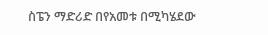ስፔን ማድሪድ በየአመቱ በሚካሄደው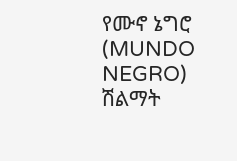የሙኖ ኔግሮ (MUNDO NEGRO) ሽልማት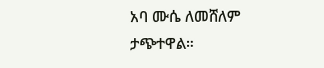አባ ሙሴ ለመሸለም ታጭተዋል።